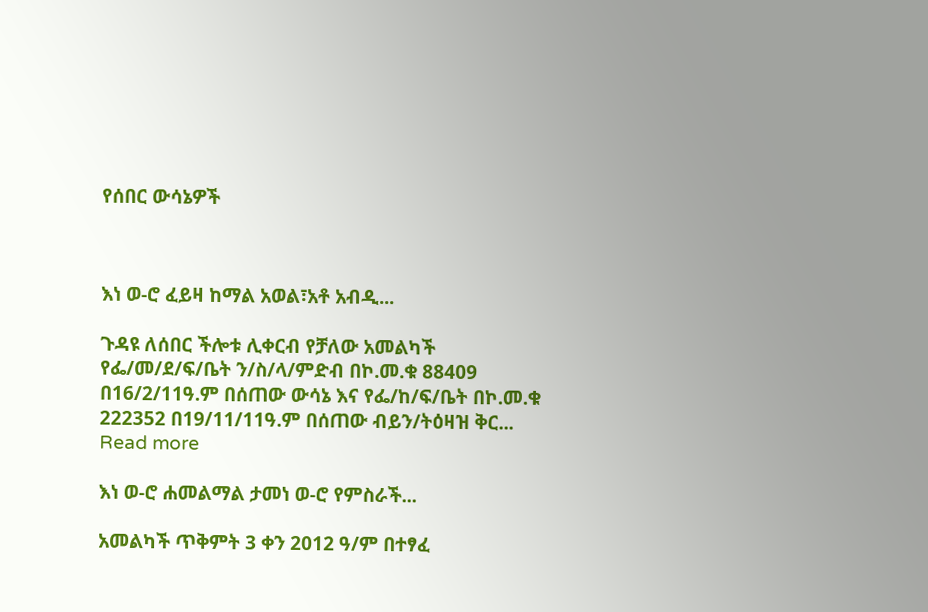የሰበር ውሳኔዎች



እነ ወ-ሮ ፈይዛ ከማል አወል፣አቶ አብዲ...

ጉዳዩ ለሰበር ችሎቱ ሊቀርብ የቻለው አመልካች የፌ/መ/ደ/ፍ/ቤት ን/ስ/ላ/ምድብ በኮ.መ.ቁ 88409 በ16/2/11ዓ.ም በሰጠው ውሳኔ እና የፌ/ከ/ፍ/ቤት በኮ.መ.ቁ 222352 በ19/11/11ዓ.ም በሰጠው ብይን/ትዕዛዝ ቅር... Read more

እነ ወ-ሮ ሐመልማል ታመነ ወ-ሮ የምስራች...

አመልካች ጥቅምት 3 ቀን 2012 ዓ/ም በተፃፈ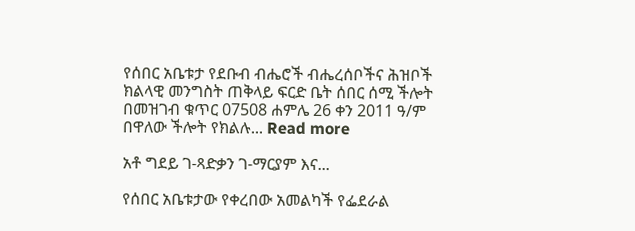የሰበር አቤቱታ የደቡብ ብሔሮች ብሔረሰቦችና ሕዝቦች ክልላዊ መንግስት ጠቅላይ ፍርድ ቤት ሰበር ሰሚ ችሎት በመዝገብ ቁጥር 07508 ሐምሌ 26 ቀን 2011 ዓ/ም በዋለው ችሎት የክልሉ... Read more

አቶ ግደይ ገ-ጻድቃን ገ-ማርያም እና...

የሰበር አቤቱታው የቀረበው አመልካች የፌደራል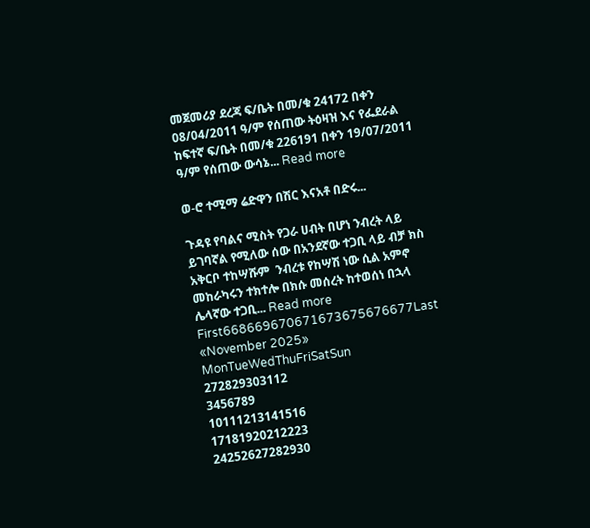መጀመሪያ ደረጃ ፍ/ቤት በመ/ቁ 24172 በቀን 08/04/2011 ዓ/ም የሰጠው ትዕዛዝ እና የፌደራል ከፍተኛ ፍ/ቤት በመ/ቁ 226191 በቀን 19/07/2011 ዓ/ም የሰጠው ውሳኔ... Read more

ወ-ሮ ተሚማ ሬድዋን በሽር እናአቶ በድሩ...

ጉዳዩ የባልና ሚስት የጋራ ሀብት በሆነ ንብረት ላይ ይገባኛል የሚለው ሰው በአንደኛው ተጋቢ ላይ ብቻ ክስ አቅርቦ ተከሣሹም  ንብረቱ የከሣሽ ነው ሲል አምኖ መከራካሩን ተክተሎ በክሱ መሰረት ከተወሰነ በኋላ ሌላኛው ተጋቢ... Read more
First668669670671673675676677Last
«November 2025»
MonTueWedThuFriSatSun
272829303112
3456789
10111213141516
17181920212223
24252627282930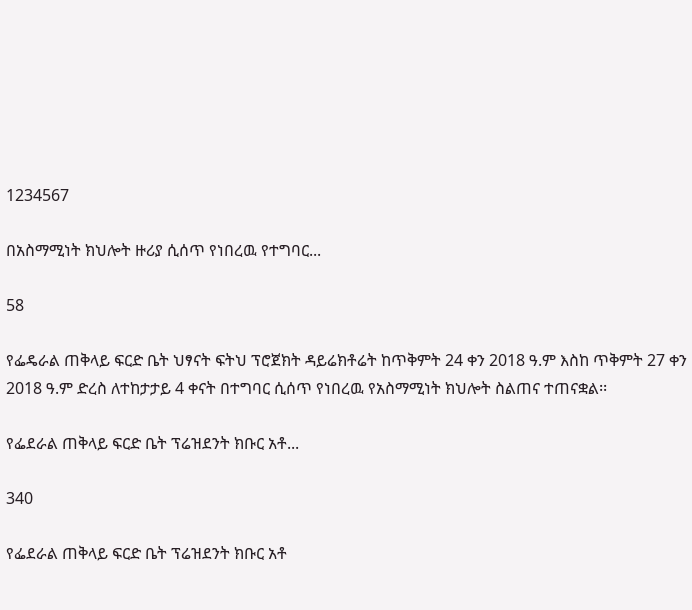1234567

በአስማሚነት ክህሎት ዙሪያ ሲሰጥ የነበረዉ የተግባር...

58

የፌዴራል ጠቅላይ ፍርድ ቤት ህፃናት ፍትህ ፕሮጀክት ዳይሬክቶሬት ከጥቅምት 24 ቀን 2018 ዓ.ም እስከ ጥቅምት 27 ቀን 2018 ዓ.ም ድረስ ለተከታታይ 4 ቀናት በተግባር ሲሰጥ የነበረዉ የአስማሚነት ክህሎት ስልጠና ተጠናቋል፡፡

የፌደራል ጠቅላይ ፍርድ ቤት ፕሬዝደንት ክቡር አቶ...

340

የፌደራል ጠቅላይ ፍርድ ቤት ፕሬዝደንት ክቡር አቶ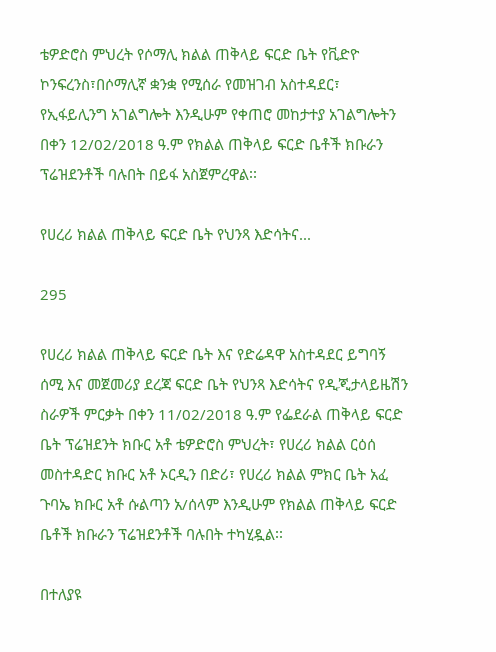ቴዎድሮስ ምህረት የሶማሊ ክልል ጠቅላይ ፍርድ ቤት የቪድዮ ኮንፍረንስ፣በሶማሊኛ ቋንቋ የሚሰራ የመዝገብ አስተዳደር፣ የኢፋይሊንግ አገልግሎት እንዲሁም የቀጠሮ መከታተያ አገልግሎትን በቀን 12/02/2018 ዓ.ም የክልል ጠቅላይ ፍርድ ቤቶች ክቡራን ፕሬዝደንቶች ባሉበት በይፋ አስጀምረዋል፡፡

የሀረሪ ክልል ጠቅላይ ፍርድ ቤት የህንጻ እድሳትና...

295

የሀረሪ ክልል ጠቅላይ ፍርድ ቤት እና የድሬዳዋ አስተዳደር ይግባኝ ሰሚ እና መጀመሪያ ደረጃ ፍርድ ቤት የህንጻ እድሳትና የዲጂታላይዜሽን ስራዎች ምርቃት በቀን 11/02/2018 ዓ.ም የፌደራል ጠቅላይ ፍርድ ቤት ፕሬዝደንት ክቡር አቶ ቴዎድሮስ ምህረት፣ የሀረሪ ክልል ርዕሰ መስተዳድር ክቡር አቶ ኦርዲን በድሪ፣ የሀረሪ ክልል ምክር ቤት አፈ ጉባኤ ክቡር አቶ ሱልጣን አ/ሰላም እንዲሁም የክልል ጠቅላይ ፍርድ ቤቶች ክቡራን ፕሬዝደንቶች ባሉበት ተካሂዷል፡፡

በተለያዩ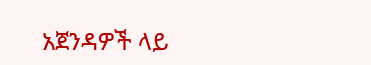አጀንዳዎች ላይ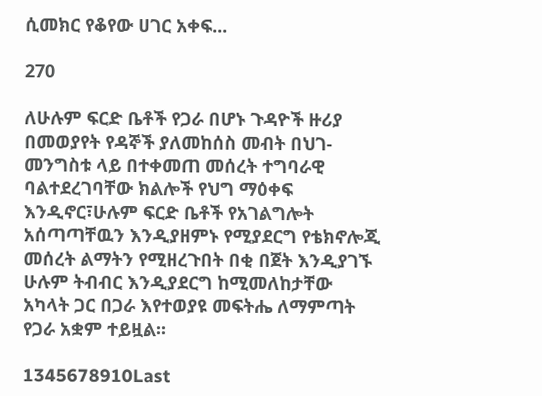ሲመክር የቆየው ሀገር አቀፍ...

270

ለሁሉም ፍርድ ቤቶች የጋራ በሆኑ ጉዳዮች ዙሪያ በመወያየት የዳኞች ያለመከሰስ መብት በህገ- መንግስቱ ላይ በተቀመጠ መሰረት ተግባራዊ ባልተደረገባቸው ክልሎች የህግ ማዕቀፍ እንዲኖር፣ሁሉም ፍርድ ቤቶች የአገልግሎት አሰጣጣቸዉን እንዲያዘምኑ የሚያደርግ የቴክኖሎጂ መሰረት ልማትን የሚዘረጉበት በቂ በጀት እንዲያገኙ ሁሉም ትብብር እንዲያደርግ ከሚመለከታቸው አካላት ጋር በጋራ እየተወያዩ መፍትሔ ለማምጣት የጋራ አቋም ተይዟል፡፡

1345678910Last